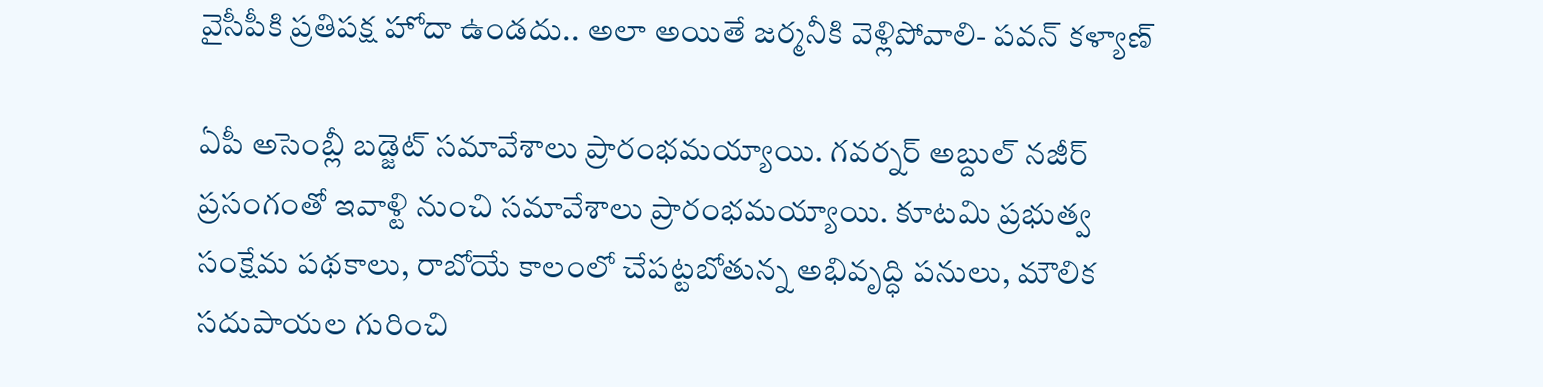వైసీపీకి ప్రతిపక్ష హోదా ఉండదు.. అలా అయితే జర్మనీకి వెళ్లిపోవాలి- పవన్‌ కళ్యాణ్‌

ఏపీ అసెంబ్లీ బడ్జెట్‌ సమావేశాలు ప్రారంభమయ్యాయి. గవర్నర్‌ అబ్దుల్‌ నజీర్‌ ప్రసంగంతో ఇవాళ్టి నుంచి సమావేశాలు ప్రారంభమయ్యాయి. కూటమి ప్రభుత్వ సంక్షేమ పథకాలు, రాబోయే కాలంలో చేపట్టబోతున్న అభివృద్ధి పనులు, మౌలిక సదుపాయల గురించి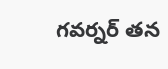గవర్నర్‌ తన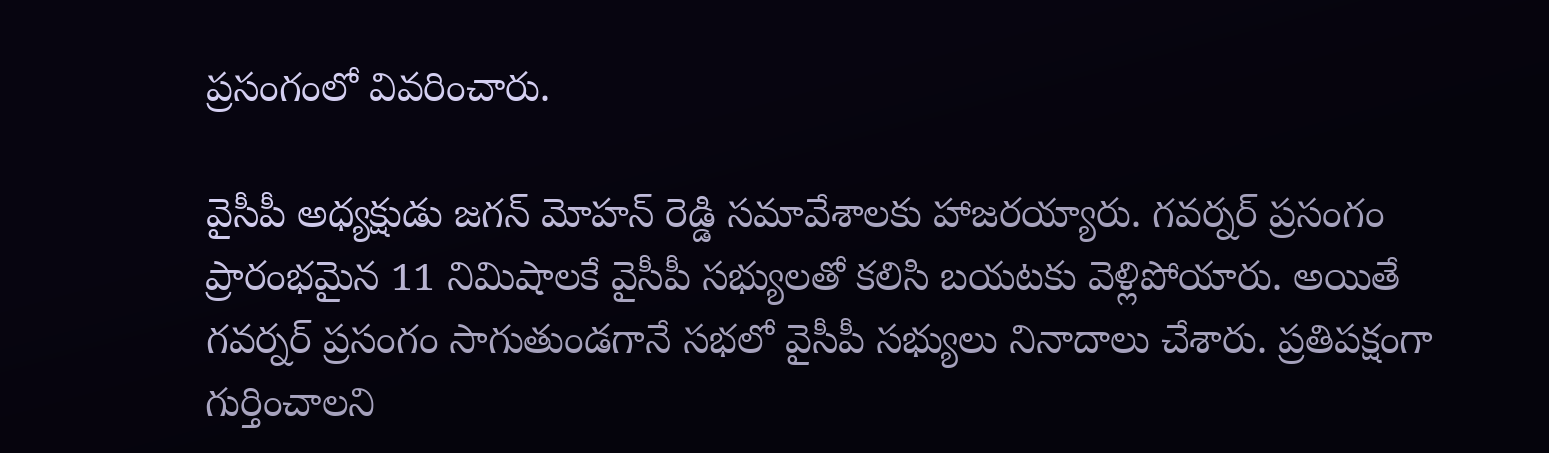ప్రసంగంలో వివరించారు.

వైసీపీ అధ్యక్షుడు జగన్‌ మోహన్‌ రెడ్డి సమావేశాలకు హాజరయ్యారు. గవర్నర్‌ ప్రసంగం ప్రారంభమైన 11 నిమిషాలకే వైసీపీ సభ్యులతో కలిసి బయటకు వెళ్లిపోయారు. అయితే గవర్నర్‌ ప్రసంగం సాగుతుండగానే సభలో వైసీపీ సభ్యులు నినాదాలు చేశారు. ప్రతిపక్షంగా గుర్తించాలని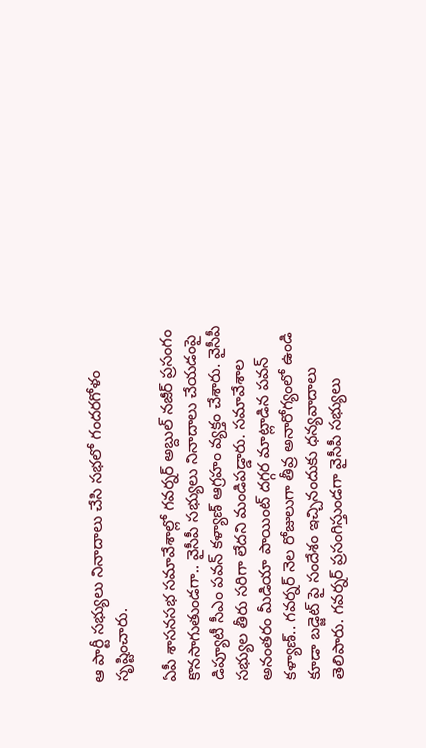ఆ పార్టీ సభ్యులు నినాదాలు చేసి సభలో గందరగోళం సృష్టించారు.

ఏపీ శాసనసభ సమావేశాల్లో గవర్నర్‌ అబ్దుల్ నజీర్‌ ప్రసంగం కొనసాగుతుండగా.. వైసీపీ సభ్యులు నినాదాలు చేయడంపై డిప్యూటీ సీఎం పవన్‌ కళ్యాణ్‌ ఆగ్రహం వ్యక్తం చేశారు. వైసీపీ సభ్యుల తీరు సరిగా లేదని మండిపడ్డారు. సమావేశాల అనంతరం మీడియా పాయింట్ దగ్గర మాట్లాడిన పవన్‌ కళ్యాణ్‌.. గవర్నర్ నెల రోజులుగా తీవ్ర అనారోగ్యంలో ఉండి కూడా బడ్జెట్ పై సందేశం ఇచ్చినందుకు ధన్యవాదాలు తెలిపారు. గవర్నర్ ప్రసంగిస్తుండగా వైసీపీ సభ్యులు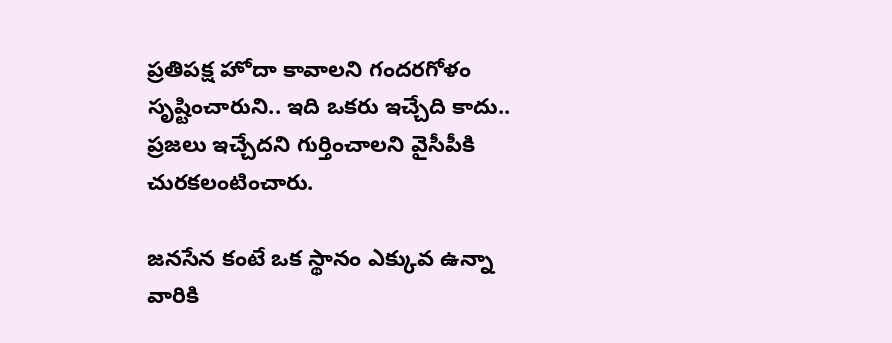ప్రతిపక్ష హోదా కావాలని గందరగోళం సృష్టించారుని.. ఇది ఒకరు ఇచ్చేది కాదు.. ప్రజలు ఇచ్చేదని గుర్తించాలని వైసీపీకి చురకలంటించారు.

జనసేన కంటే ఒక స్థానం ఎక్కువ ఉన్నా వారికి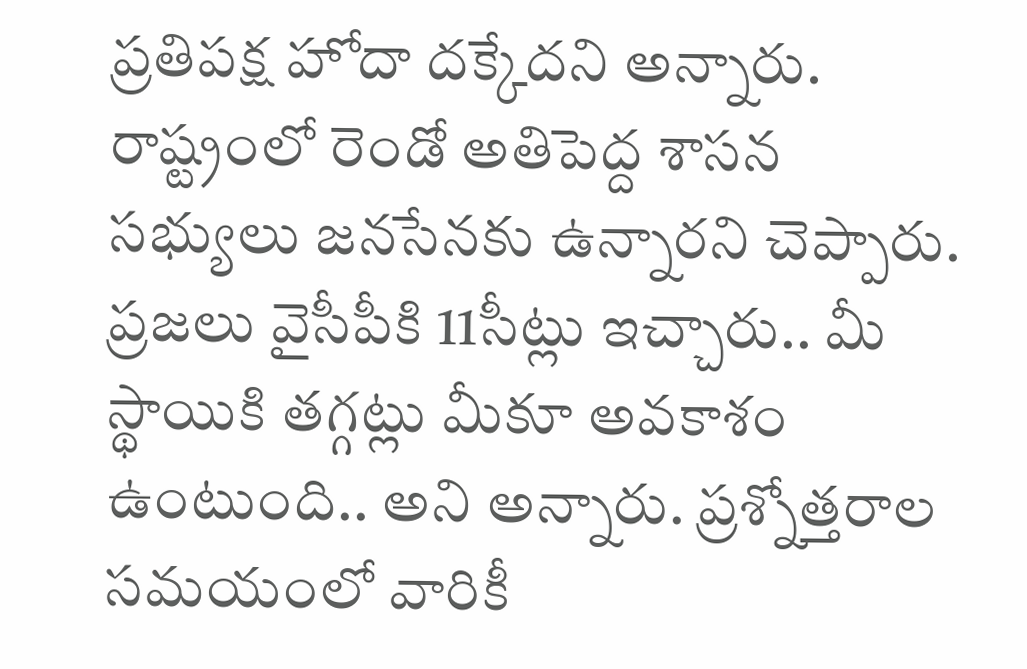ప్రతిపక్ష హోదా దక్కేదని అన్నారు. రాష్ట్రంలో రెండో అతిపెద్ద శాసన సభ్యులు జనసేనకు ఉన్నారని చెప్పారు. ప్రజలు వైసీపీకి 11సీట్లు ఇచ్చారు.. మీ స్థాయికి తగ్గట్లు మీకూ అవకాశం ఉంటుంది.. అని అన్నారు. ప్రశ్నోత్తరాల సమయంలో వారికీ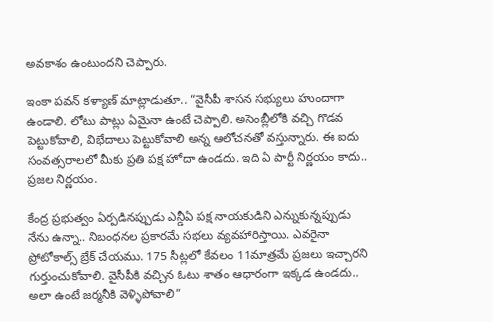అవకాశం ఉంటుందని చెప్పారు.

ఇంకా పవన్‌ కళ్యాణ్‌ మాట్లాడుతూ.. “వైసీపీ శాసన సభ్యులు హుందాగా ఉండాలి. లోటు పాట్లు ఏమైనా ఉంటే చెప్పాలి. అసెంబ్లీలోకి వచ్చి గొడవ పెట్టుకోవాలి, విభేదాలు పెట్టుకోవాలి అన్న ఆలోచనతో వస్తున్నారు. ఈ ఐదు సంవత్సరాలలో మీకు ప్రతి పక్ష హోదా ఉండదు. ఇది ఏ పార్టీ నిర్ణయం కాదు.. ప్రజల నిర్ణయం.

కేంద్ర ప్రభుత్వం ఏర్పడినప్పుడు ఎన్డీఏ పక్ష నాయకుడిని ఎన్నుకున్నప్పుడు నేను ఉన్నా.. నిబంధనల ప్రకారమే సభలు వ్యవహారిస్తాయి. ఎవరైనా ప్రోటోకాల్స్ బ్రేక్ చేయము. 175 సీట్లలో కేవలం 11మాత్రమే ప్రజలు ఇచ్చారని గుర్తుంచుకోవాలి. వైసీపీకి వచ్చిన ఓటు శాతం ఆధారంగా ఇక్కడ ఉండదు.. అలా ఉంటే జర్మనీకి వెళ్ళిపోవాలి”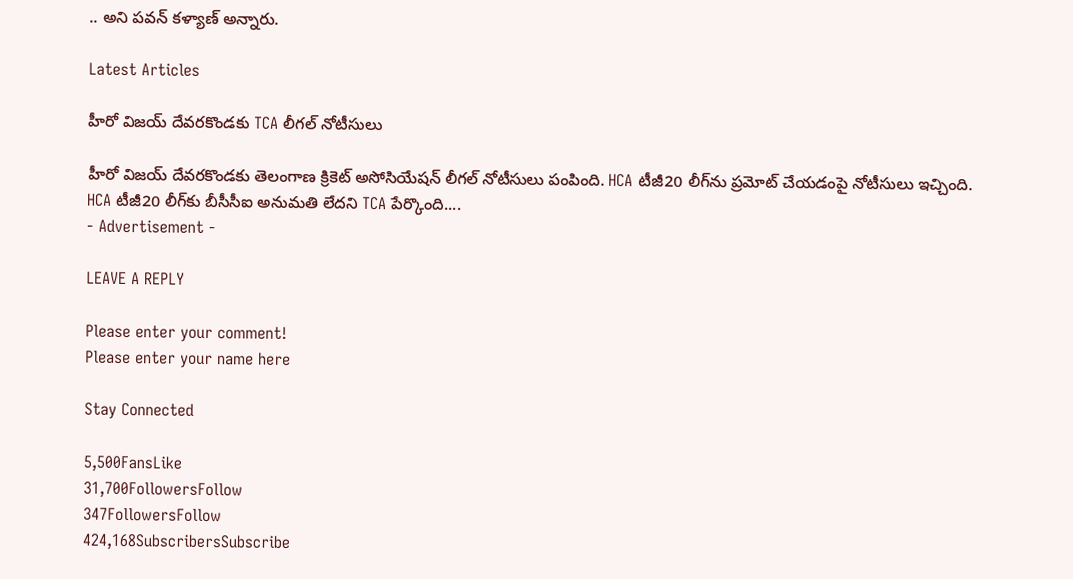.. అని పవన్‌ కళ్యాణ్‌ అన్నారు.

Latest Articles

హీరో విజయ్‌ దేవరకొండకు TCA లీగల్ నోటీసులు

హీరో విజయ్‌ దేవరకొండకు తెలంగాణ క్రికెట్‌ అసోసియేషన్‌ లీగల్ నోటీసులు పంపింది. HCA టీజీ20 లీగ్‌ను ప్రమోట్‌ చేయడంపై నోటీసులు ఇచ్చింది.  HCA టీజీ20 లీగ్‌కు బీసీసీఐ అనుమతి లేదని TCA పేర్కొంది....
- Advertisement -

LEAVE A REPLY

Please enter your comment!
Please enter your name here

Stay Connected

5,500FansLike
31,700FollowersFollow
347FollowersFollow
424,168SubscribersSubscribe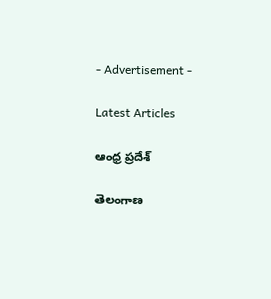- Advertisement -

Latest Articles

ఆంధ్ర ప్రదేశ్

తెలంగాణ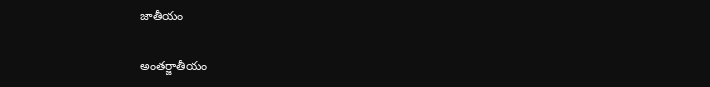జాతీయం

అంతర్జాతీయం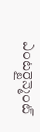ఎంటర్టైన్మెంట్